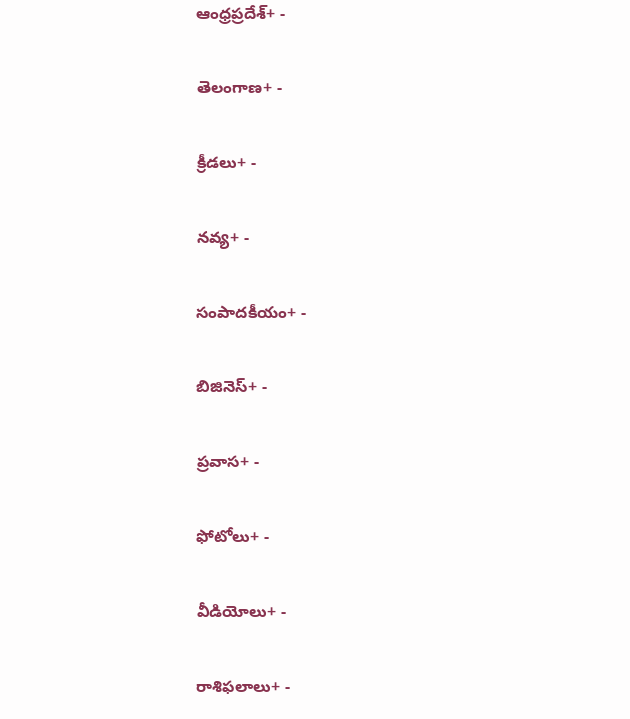ఆంధ్రప్రదేశ్+ -

తెలంగాణ+ -

క్రీడలు+ -

నవ్య+ -

సంపాదకీయం+ -

బిజినెస్+ -

ప్రవాస+ -

ఫోటోలు+ -

వీడియోలు+ -

రాశిఫలాలు+ -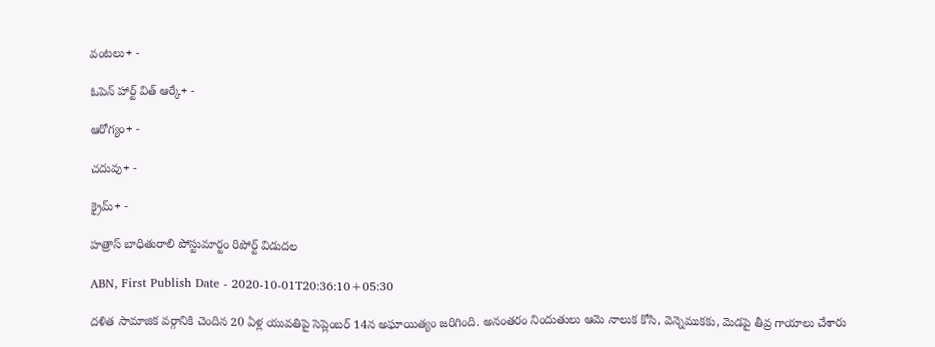వంటలు+ -

ఓపెన్ హార్ట్ విత్ ఆర్కే+ -

ఆరోగ్యం+ -

చదువు+ -

క్రైమ్+ -

హత్రాస్ బాధితురాలి పోస్టుమార్టం రిపోర్ట్ విడుదల

ABN, First Publish Date - 2020-10-01T20:36:10+05:30

దళిత సామాజిక వర్గానికి చెందిన 20 ఏళ్ల యువతిపై సెప్లెంబర్ 14న అఘాయిత్యం జరిగింది. అనంతరం నిందుతులు ఆమె నాలుక కోసి, వెన్నెముకకు, మెడపై తీవ్ర గాయాలు చేశారు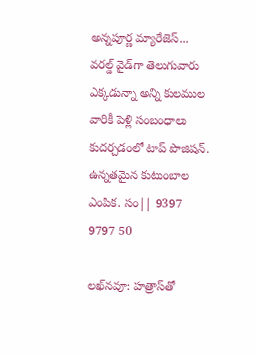అన్నపూర్ణ మ్యారేజెస్... వరల్డ్ వైడ్‌గా తెలుగువారు ఎక్కడున్నా అన్ని కులముల వారికీ పెళ్లి సంబంధాలు కుదర్చడంలో టాప్ పొజిషన్. ఉన్నతమైన కుటుంబాల ఎంపిక. సం|| 9397 9797 50

లఖ్‌నవూ: హత్రాస్‌తో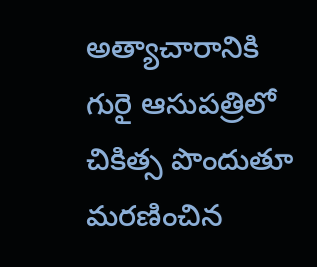అత్యాచారానికి గురై ఆసుపత్రిలో చికిత్స పొందుతూ మరణించిన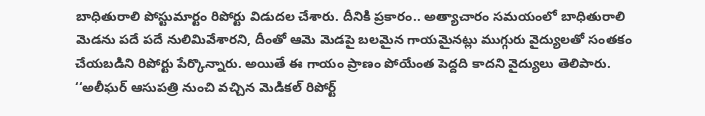బాధితురాలి పోస్టుమార్టం రిపోర్టు విడుదల చేశారు. దీనికి ప్రకారం.. అత్యాచారం సమయంలో బాధితురాలి మెడను పదే పదే నులిమివేశారని, దీంతో ఆమె మెడపై బలమైన గాయమైనట్లు ముగ్గురు వైద్యులతో సంతకం చేయబడిని రిపోర్టు పేర్కొన్నారు. అయితే ఈ గాయం ప్రాణం పోయేంత పెద్దది కాదని వైద్యులు తెలిపారు. ‘‘అలీఘర్ ఆసుపత్రి నుంచి వచ్చిన మెడికల్ రిపోర్ట్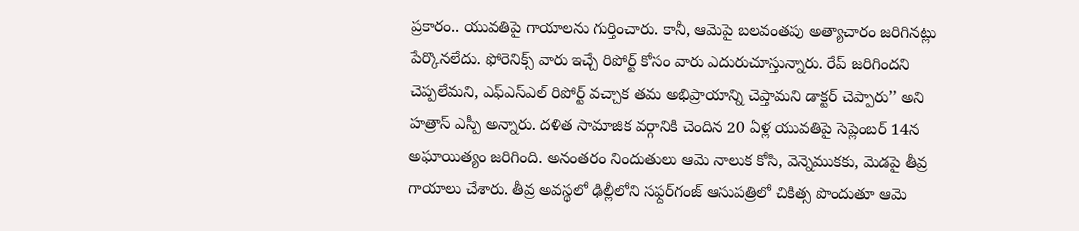ప్రకారం.. యువతిపై గాయాలను గుర్తించారు. కానీ, ఆమెపై బలవంతపు అత్యాచారం జరిగినట్లు పేర్కొనలేదు. ఫోరెనిక్స్ వారు ఇచ్చే రిపోర్ట్ కోసం వారు ఎదురుచూస్తున్నారు. రేప్ జరిగిందని చెప్పలేమని, ఎఫ్ఎస్ఎల్ రిపోర్ట్ వచ్చాక తమ అభిప్రాయాన్ని చెప్తామని డాక్టర్ చెప్పారు’’ అని హత్రాస్ ఎస్పీ అన్నారు. దళిత సామాజిక వర్గానికి చెందిన 20 ఏళ్ల యువతిపై సెప్లెంబర్ 14న అఘాయిత్యం జరిగింది. అనంతరం నిందుతులు ఆమె నాలుక కోసి, వెన్నెముకకు, మెడపై తీవ్ర గాయాలు చేశారు. తీవ్ర అవస్థలో ఢిల్లీలోని సఫ్దర్‌గంజ్ ఆసుపత్రిలో చికిత్స పొందుతూ ఆమె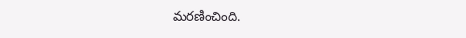మరణించింది.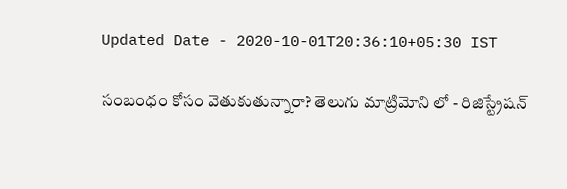Updated Date - 2020-10-01T20:36:10+05:30 IST

సంబంధం కోసం వెతుకుతున్నారా? తెలుగు మాట్రిమోని లో - రిజిస్ట్రేషన్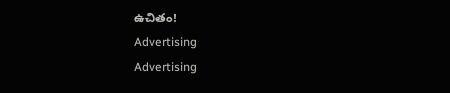ఉచితం!
Advertising
Advertising